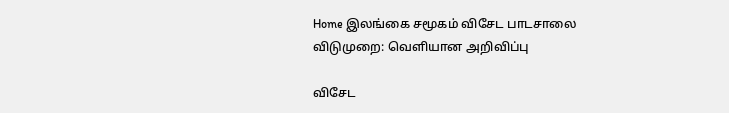Home இலங்கை சமூகம் விசேட பாடசாலை விடுமுறை: வெளியான அறிவிப்பு

விசேட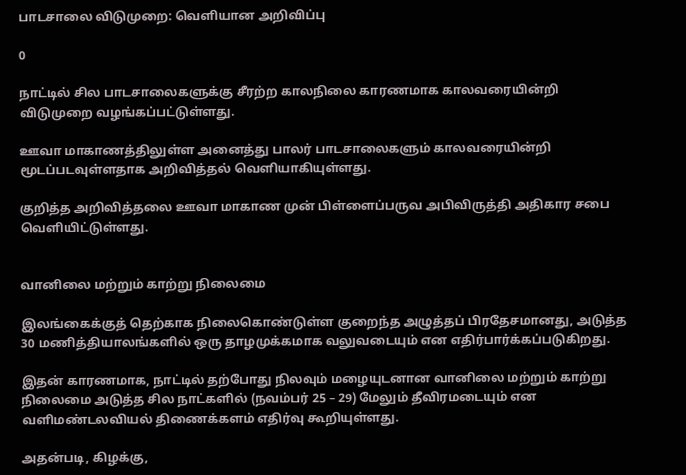பாடசாலை விடுமுறை: வெளியான அறிவிப்பு

0

நாட்டில் சில பாடசாலைகளுக்கு சீரற்ற காலநிலை காரணமாக காலவரையின்றி விடுமுறை வழங்கப்பட்டுள்ளது.

ஊவா மாகாணத்திலுள்ள அனைத்து பாலர் பாடசாலைகளும் காலவரையின்றி மூடப்படவுள்ளதாக அறிவித்தல் வெளியாகியுள்ளது.

குறித்த அறிவித்தலை ஊவா மாகாண முன் பிள்ளைப்பருவ அபிவிருத்தி அதிகார சபை வெளியிட்டுள்ளது.


வானிலை மற்றும் காற்று நிலைமை

இலங்கைக்குத் தெற்காக நிலைகொண்டுள்ள குறைந்த அழுத்தப் பிரதேசமானது, அடுத்த 30 மணித்தியாலங்களில் ஒரு தாழமுக்கமாக வலுவடையும் என எதிர்பார்க்கப்படுகிறது.

இதன் காரணமாக, நாட்டில் தற்போது நிலவும் மழையுடனான வானிலை மற்றும் காற்று நிலைமை அடுத்த சில நாட்களில் (நவம்பர் 25 – 29) மேலும் தீவிரமடையும் என வளிமண்டலவியல் திணைக்களம் எதிர்வு கூறியுள்ளது.

அதன்படி, கிழக்கு,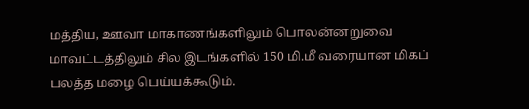மத்திய, ஊவா மாகாணங்களிலும் பொலன்னறுவை மாவட்டத்திலும் சில இடங்களில் 150 மி.மீ வரையான மிகப் பலத்த மழை பெய்யக்கூடும்.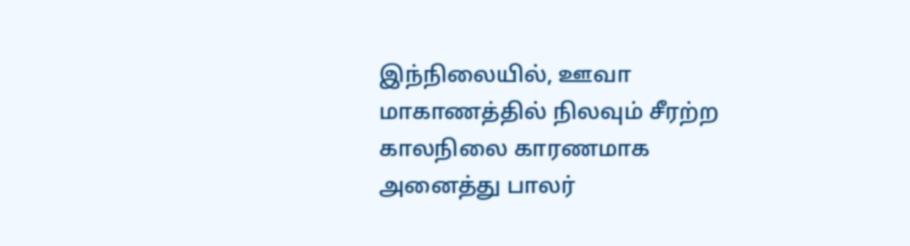இந்நிலையில், ஊவா மாகாணத்தில் நிலவும் சீரற்ற காலநிலை காரணமாக அனைத்து பாலர்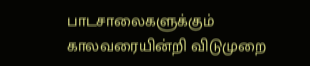பாடசாலைகளுக்கும் காலவரையின்றி விடுமுறை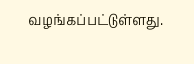வழங்கப்பட்டுள்ளது.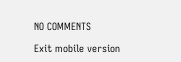NO COMMENTS

Exit mobile version